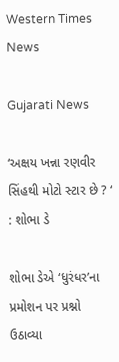Western Times News

Gujarati News

‘અક્ષય ખન્ના રણવીર સિંહથી મોટો સ્ટાર છે ? ‘ : શોભા ડે

શોભા ડેએ ‘ધુરંધર’ના પ્રમોશન પર પ્રશ્નો ઉઠાવ્યા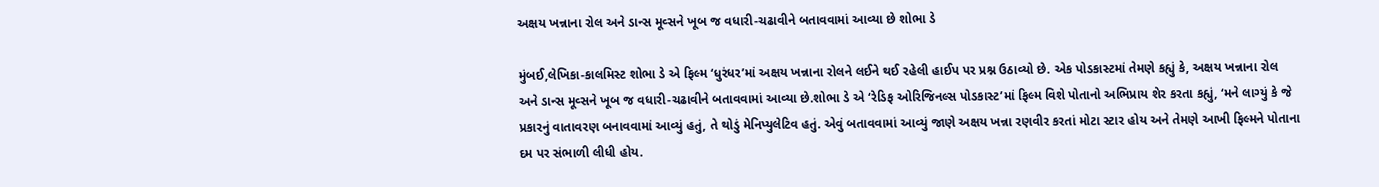અક્ષય ખન્નાના રોલ અને ડાન્સ મૂવ્સને ખૂબ જ વધારી-ચઢાવીને બતાવવામાં આવ્યા છે શોભા ડે

મુંબઈ,લેખિકા-કાલમિસ્ટ શોભા ડે એ ફિલ્મ ‘ધુરંધર’માં અક્ષય ખન્નાના રોલને લઈને થઈ રહેલી હાઈપ પર પ્રશ્ન ઉઠાવ્યો છે. એક પોડકાસ્ટમાં તેમણે કહ્યું કે, અક્ષય ખન્નાના રોલ અને ડાન્સ મૂવ્સને ખૂબ જ વધારી-ચઢાવીને બતાવવામાં આવ્યા છે.શોભા ડે એ ‘રેડિફ ઓરિજિનલ્સ પોડકાસ્ટ’માં ફિલ્મ વિશે પોતાનો અભિપ્રાય શેર કરતા કહ્યું, ‘મને લાગ્યું કે જે પ્રકારનું વાતાવરણ બનાવવામાં આવ્યું હતું, તે થોડું મેનિપ્યુલેટિવ હતું. એવું બતાવવામાં આવ્યું જાણે અક્ષય ખન્ના રણવીર કરતાં મોટા સ્ટાર હોય અને તેમણે આખી ફિલ્મને પોતાના દમ પર સંભાળી લીધી હોય.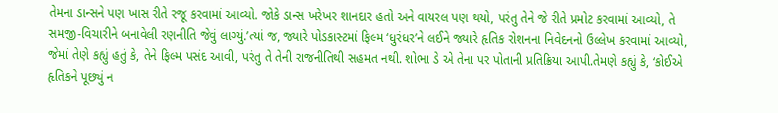તેમના ડાન્સને પણ ખાસ રીતે રજૂ કરવામાં આવ્યો. જોકે ડાન્સ ખરેખર શાનદાર હતો અને વાયરલ પણ થયો, પરંતુ તેને જે રીતે પ્રમોટ કરવામાં આવ્યો, તે સમજી-વિચારીને બનાવેલી રણનીતિ જેવું લાગ્યું.’ત્યાં જ, જ્યારે પોડકાસ્ટમાં ફિલ્મ ‘ધુરંધર’ને લઈને જ્યારે હૃતિક રોશનના નિવેદનનો ઉલ્લેખ કરવામાં આવ્યો, જેમાં તેણે કહ્યું હતું કે, તેને ફિલ્મ પસંદ આવી, પરંતુ તે તેની રાજનીતિથી સહમત નથી. શોભા ડે એ તેના પર પોતાની પ્રતિક્રિયા આપી.તેમણે કહ્યું કે, ‘કોઈએ હૃતિકને પૂછ્યું ન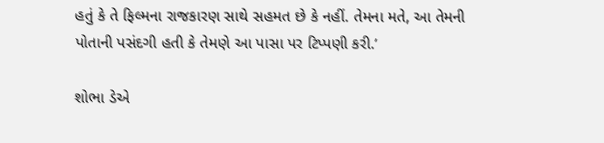હતું કે તે ફિલ્મના રાજકારણ સાથે સહમત છે કે નહીં. તેમના મતે, આ તેમની પોતાની પસંદગી હતી કે તેમણે આ પાસા પર ટિપ્પણી કરી.’

શોભા ડેએ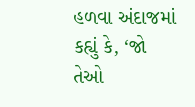હળવા અંદાજમાં કહ્યું કે, ‘જો તેઓ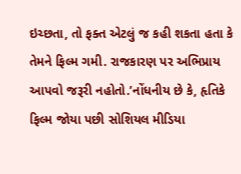ઇચ્છતા, તો ફક્ત એટલું જ કહી શકતા હતા કે તેમને ફિલ્મ ગમી. રાજકારણ પર અભિપ્રાય આપવો જરૂરી નહોતો.’નોંધનીય છે કે, હૃતિકે ફિલ્મ જોયા પછી સોશિયલ મીડિયા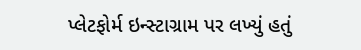પ્લેટફોર્મ ઇન્સ્ટાગ્રામ પર લખ્યું હતું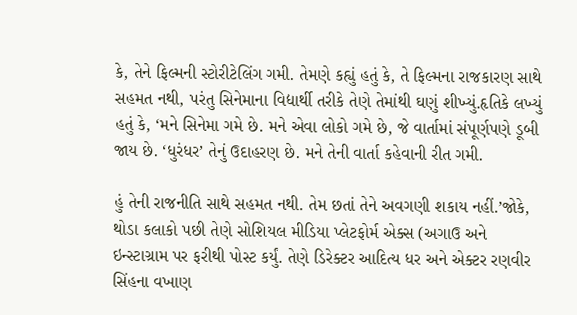કે, તેને ફિલ્મની સ્ટોરીટેલિંગ ગમી. તેમણે કહ્યું હતું કે, તે ફિલ્મના રાજકારણ સાથે સહમત નથી, પરંતુ સિનેમાના વિદ્યાર્થી તરીકે તેણે તેમાંથી ઘણું શીખ્યું.હૃતિકે લખ્યું હતું કે, ‘મને સિનેમા ગમે છે. મને એવા લોકો ગમે છે, જે વાર્તામાં સંપૂર્ણપણે ડૂબી જાય છે. ‘ધુરંધર’ તેનું ઉદાહરણ છે. મને તેની વાર્તા કહેવાની રીત ગમી.

હું તેની રાજનીતિ સાથે સહમત નથી. તેમ છતાં તેને અવગણી શકાય નહીં.’જોકે, થોડા કલાકો પછી તેણે સોશિયલ મીડિયા પ્લેટફોર્મ એક્સ (અગાઉ અને ઇન્સ્ટાગ્રામ પર ફરીથી પોસ્ટ કર્યું. તેણે ડિરેક્ટર આદિત્ય ધર અને એક્ટર રણવીર સિંહના વખાણ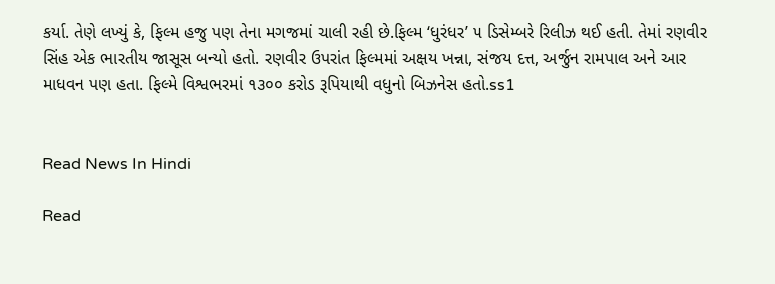કર્યા. તેણે લખ્યું કે, ફિલ્મ હજુ પણ તેના મગજમાં ચાલી રહી છે.ફિલ્મ ‘ધુરંધર’ ૫ ડિસેમ્બરે રિલીઝ થઈ હતી. તેમાં રણવીર સિંહ એક ભારતીય જાસૂસ બન્યો હતો. રણવીર ઉપરાંત ફિલ્મમાં અક્ષય ખન્ના, સંજય દત્ત, અર્જુન રામપાલ અને આર માધવન પણ હતા. ફિલ્મે વિશ્વભરમાં ૧૩૦૦ કરોડ રૂપિયાથી વધુનો બિઝનેસ હતો.ss1


Read News In Hindi

Read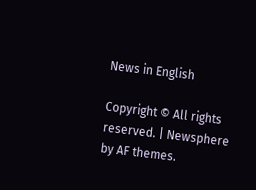News in English

Copyright © All rights reserved. | Newsphere by AF themes.